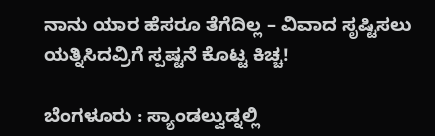ನಾನು ಯಾರ ಹೆಸರೂ ತೆಗೆದಿಲ್ಲ – ವಿವಾದ ಸೃಷ್ಟಿಸಲು ಯತ್ನಿಸಿದವ್ರಿಗೆ ಸ್ಪಷ್ಟನೆ ಕೊಟ್ಟ ಕಿಚ್ಚ!

ಬೆಂಗಳೂರು : ಸ್ಯಾಂಡಲ್ವುಡ್ನಲ್ಲಿ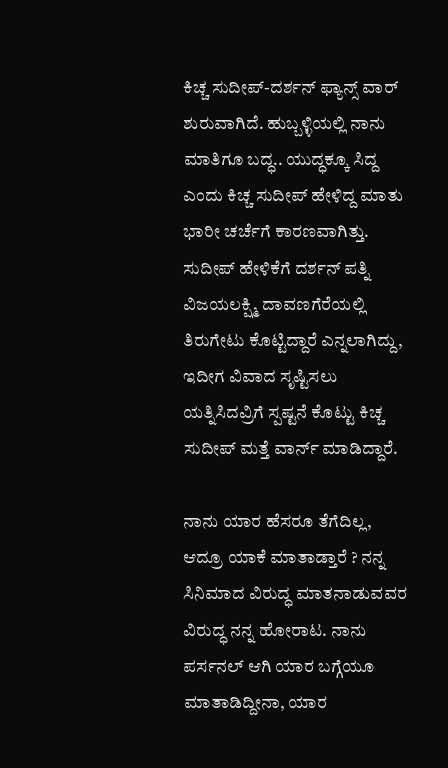ಕಿಚ್ಚ ಸುದೀಪ್-ದರ್ಶನ್ ಫ್ಯಾನ್ಸ್ ವಾರ್ ಶುರುವಾಗಿದೆ. ಹುಬ್ಬಳ್ಳಿಯಲ್ಲಿ ನಾನು ಮಾತಿಗೂ ಬದ್ಧ.. ಯುದ್ಧಕ್ಕೂ ಸಿದ್ದ ಎಂದು ಕಿಚ್ಚ ಸುದೀಪ್ ಹೇಳಿದ್ದ ಮಾತು ಭಾರೀ ಚರ್ಚೆಗೆ ಕಾರಣವಾಗಿತ್ತು. ಸುದೀಪ್ ಹೇಳಿಕೆಗೆ ದರ್ಶನ್ ಪತ್ನಿ ವಿಜಯಲಕ್ಷ್ಮಿ ದಾವಣಗೆರೆಯಲ್ಲಿ ತಿರುಗೇಟು ಕೊಟ್ಟಿದ್ದಾರೆ ಎನ್ನಲಾಗಿದ್ದು, ಇದೀಗ ವಿವಾದ ಸೃಷ್ಟಿಸಲು ಯತ್ನಿಸಿದವ್ರಿಗೆ ಸ್ಪಷ್ಟನೆ ಕೊಟ್ಟು ಕಿಚ್ಚ ಸುದೀಪ್ ಮತ್ತೆ ವಾರ್ನ್ ಮಾಡಿದ್ದಾರೆ.

ನಾನು ಯಾರ ಹೆಸರೂ ತೆಗೆದಿಲ್ಲ, ಆದ್ರೂ ಯಾಕೆ ಮಾತಾಡ್ತಾರೆ ? ನನ್ನ ಸಿನಿಮಾದ ವಿರುದ್ಧ ಮಾತನಾಡುವವರ ವಿರುದ್ಧ ನನ್ನ ಹೋರಾಟ. ನಾನು ಪರ್ಸನಲ್ ಆಗಿ ಯಾರ ಬಗ್ಗೆಯೂ ಮಾತಾಡಿದ್ದೀನಾ, ಯಾರ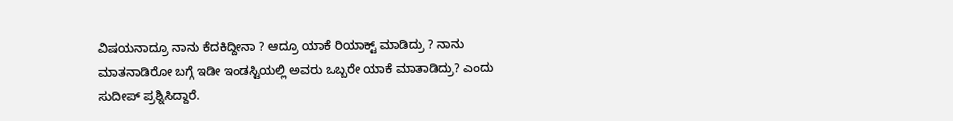ವಿಷಯನಾದ್ರೂ ನಾನು ಕೆದಕಿದ್ದೀನಾ ? ಆದ್ರೂ ಯಾಕೆ ರಿಯಾಕ್ಟ್ ಮಾಡಿದ್ರು ? ನಾನು ಮಾತನಾಡಿರೋ ಬಗ್ಗೆ ಇಡೀ ಇಂಡಸ್ಟಿಯಲ್ಲಿ ಅವರು ಒಬ್ಬರೇ ಯಾಕೆ ಮಾತಾಡಿದ್ರು? ಎಂದು ಸುದೀಪ್ ಪ್ರಶ್ನಿಸಿದ್ದಾರೆ.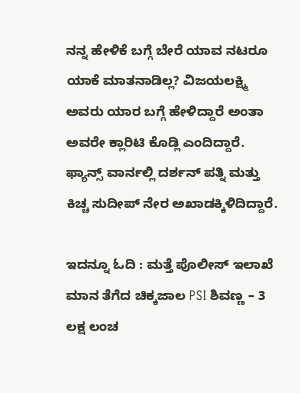ನನ್ನ ಹೇಳಿಕೆ ಬಗ್ಗೆ ಬೇರೆ ಯಾವ ನಟರೂ ಯಾಕೆ ಮಾತನಾಡಿಲ್ಲ? ವಿಜಯಲಕ್ಷ್ಮಿ ಅವರು ಯಾರ ಬಗ್ಗೆ ಹೇಳಿದ್ದಾರೆ ಅಂತಾ ಅವರೇ ಕ್ಲಾರಿಟಿ ಕೊಡ್ಲಿ ಎಂದಿದ್ದಾರೆ. ಫ್ಯಾನ್ಸ್ ವಾರ್ನಲ್ಲಿ ದರ್ಶನ್ ಪತ್ನಿ ಮತ್ತು ಕಿಚ್ಚ ಸುದೀಪ್ ನೇರ ಅಖಾಡಕ್ಕಿಳಿದಿದ್ದಾರೆ.

ಇದನ್ನೂ ಓದಿ : ಮತ್ತೆ ಪೊಲೀಸ್ ಇಲಾಖೆ ಮಾನ ತೆಗೆದ ಚಿಕ್ಕಜಾಲ PSI ಶಿವಣ್ಣ – 3 ಲಕ್ಷ ಲಂಚ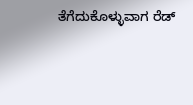ತೆಗೆದುಕೊಳ್ಳುವಾಗ ರೆಡ್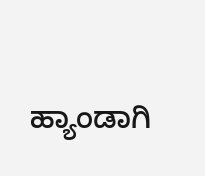ಹ್ಯಾಂಡಾಗಿ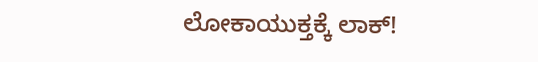ಲೋಕಾಯುಕ್ತಕ್ಕೆ ಲಾಕ್!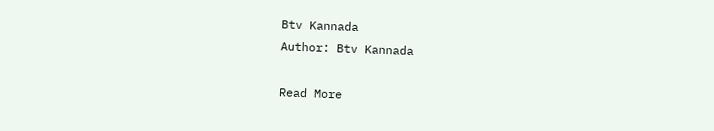Btv Kannada
Author: Btv Kannada

Read More